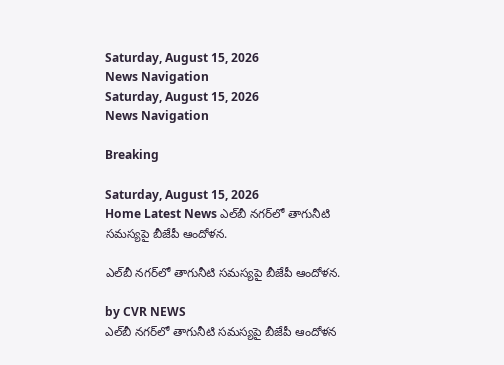Saturday, August 15, 2026
News Navigation
Saturday, August 15, 2026
News Navigation

Breaking

Saturday, August 15, 2026
Home Latest News ఎల్‌బీ నగర్‌లో తాగునీటి సమస్యపై బీజేపీ ఆందోళన.

ఎల్‌బీ నగర్‌లో తాగునీటి సమస్యపై బీజేపీ ఆందోళన.

by CVR NEWS
ఎల్‌బీ నగర్‌లో తాగునీటి సమస్యపై బీజేపీ ఆందోళన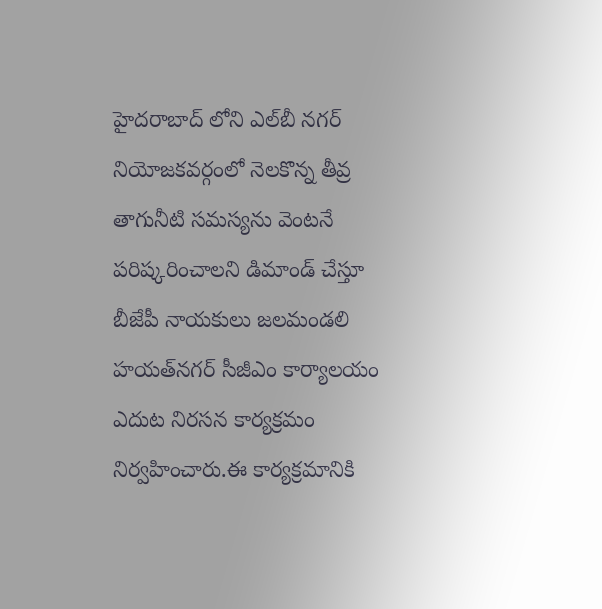హైదరాబాద్ లోని ఎల్‌బీ నగర్ నియోజకవర్గంలో నెలకొన్న తీవ్ర తాగునీటి సమస్యను వెంటనే పరిష్కరించాలని డిమాండ్ చేస్తూ బీజేపీ నాయకులు జలమండలి హయత్‌నగర్ సీజీఎం కార్యాలయం ఎదుట నిరసన కార్యక్రమం నిర్వహించారు.ఈ కార్యక్రమానికి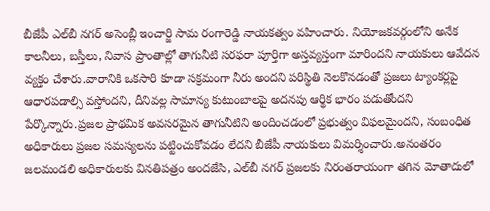బీజేపీ ఎల్‌బీ నగర్ అసెంబ్లీ ఇంచార్జి సామ రంగారెడ్డి నాయకత్వం వహించారు. నియోజకవర్గంలోని అనేక కాలనీలు, బస్తీలు, నివాస ప్రాంతాల్లో తాగునీటి సరఫరా పూర్తిగా అస్తవ్యస్తంగా మారిందని నాయకులు ఆవేదన వ్యక్తం చేశారు.వారానికి ఒకసారి కూడా సక్రమంగా నీరు అందని పరిస్థితి నెలకొనడంతో ప్రజలు ట్యాంకర్లపై ఆధారపడాల్సి వస్తోందని, దీనివల్ల సామాన్య కుటుంబాలపై అదనపు ఆర్థిక భారం పడుతోందని పేర్కొన్నారు.ప్రజల ప్రాథమిక అవసరమైన తాగునీటిని అందించడంలో ప్రభుత్వం విఫలమైందని, సంబంధిత అధికారులు ప్రజల సమస్యలను పట్టించుకోవడం లేదని బీజేపీ నాయకులు విమర్శించారు.అనంతరం జలమండలి అధికారులకు వినతిపత్రం అందజేసి, ఎల్‌బీ నగర్ ప్రజలకు నిరంతరాయంగా తగిన మోతాదులో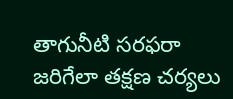తాగునీటి సరఫరా జరిగేలా తక్షణ చర్యలు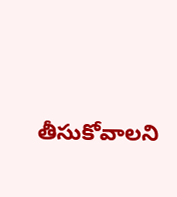తీసుకోవాలని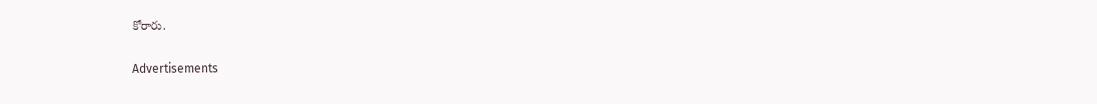కోరారు.

Advertisements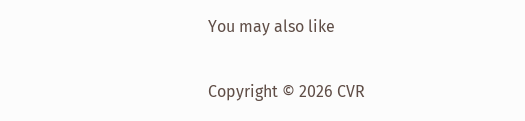You may also like

Copyright © 2026 CVR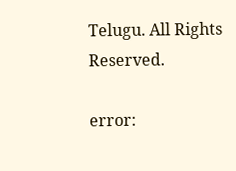Telugu. All Rights Reserved.

error: